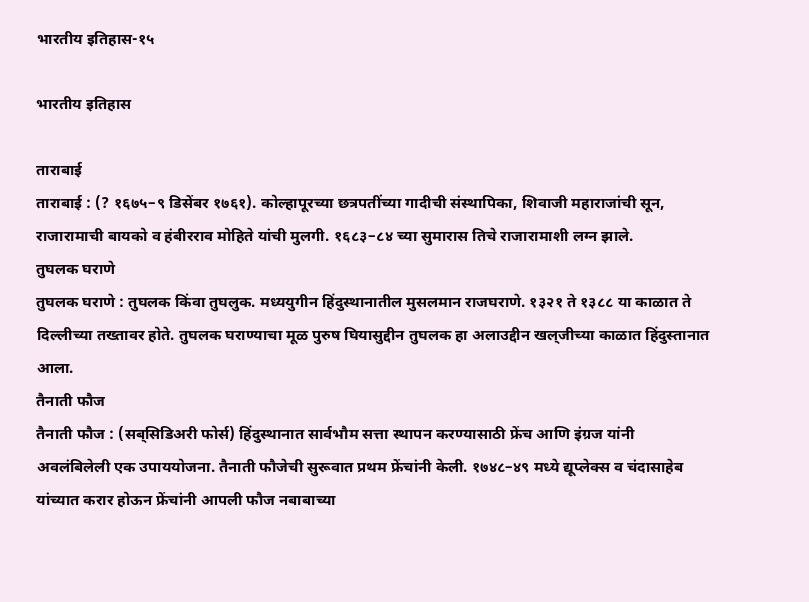भारतीय इतिहास-१५

भारतीय इतिहास

ताराबाई
ताराबाई : (? १६७५–९ डिसेंबर १७६१). कोल्हापूरच्या छत्रपतींच्या गादीची संस्थापिका, शिवाजी महाराजांची सून, राजारामाची बायको व हंबीरराव मोहिते यांची मुलगी. १६८३–८४ च्या सुमारास तिचे राजारामाशी लग्न झाले.
तुघलक घराणे
तुघलक घराणे : तुघलक किंवा तुघलुक. मध्ययुगीन हिंदुस्थानातील मुसलमान राजघराणे. १३२१ ते १३८८ या काळात ते दिल्लीच्या तख्तावर होते. तुघलक घराण्याचा मूळ पुरुष घियासुद्दीन तुघलक हा अलाउद्दीन खल्‌जीच्या काळात हिंदुस्तानात आला.
तैनाती फौज
तैनाती फौज : (सब्‌सिडिअरी फोर्स) हिंदुस्थानात सार्वभौम सत्ता स्थापन करण्यासाठी फ्रेंच आणि इंग्रज यांनी अवलंबिलेली एक उपाययोजना. तैनाती फौजेची सुरूवात प्रथम फ्रेंचांनी केली. १७४८–४९ मध्ये द्यूप्लेक्स व चंदासाहेब यांच्यात करार होऊन फ्रेंचांनी आपली फौज नबाबाच्या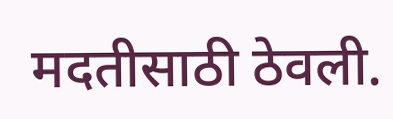मदतीसाठी ठेवली.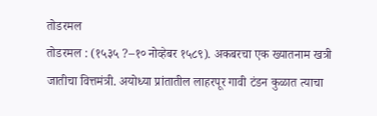तोडरमल
तोडरमल : (१५३५ ?–१० नोव्हेबर १५८९). अकबरचा एक ख्यातनाम खत्री जातीचा वित्तमंत्री. अयोध्या प्रांतातील लाहरपूर गावी टंडन कुळात त्याचा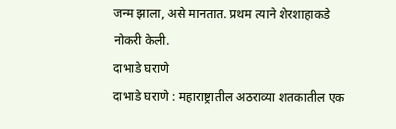जन्म झाला, असे मानतात. प्रथम त्याने शेरशाहाकडे नोकरी केली.
दाभाडे घराणे
दाभाडे घराणे : महाराष्ट्रातील अठराव्या शतकातील एक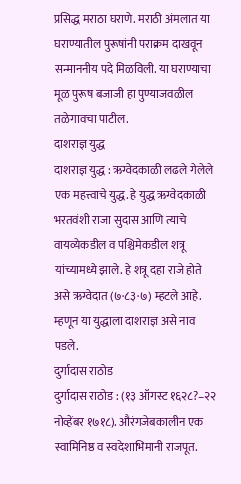प्रसिद्ध मराठा घराणे. मराठी अंमलात या घराण्यातील पुरूषांनी पराक्रम दाखवून सन्माननीय पदे मिळविली. या घराण्याचा मूळ पुरूष बजाजी हा पुण्याजवळील तळेगावचा पाटील.
दाशराज्ञ युद्ध
दाशराज्ञ युद्ध : ऋग्वेदकाळी लढले गेलेले एक महत्त्वाचे युद्ध. हे युद्ध ऋग्वेदकाळी भरतवंशी राजा सुदास आणि त्याचे वायव्येकडील व पश्चिमेकडील शत्रू यांच्यामध्ये झाले. हे शत्रू दहा राजे होते असे ऋग्वेदात (७·८३·७) म्हटले आहे. म्हणून या युद्धाला दाशराज्ञ असे नाव पडले.
दुर्गादास राठोड
दुर्गादास राठोड : (१३ ऑगस्ट १६२८?–२२ नोव्हेंबर १७१८). औरंगजेबकालीन एक स्वामिनिष्ठ व स्वदेशाभिमानी राजपूत.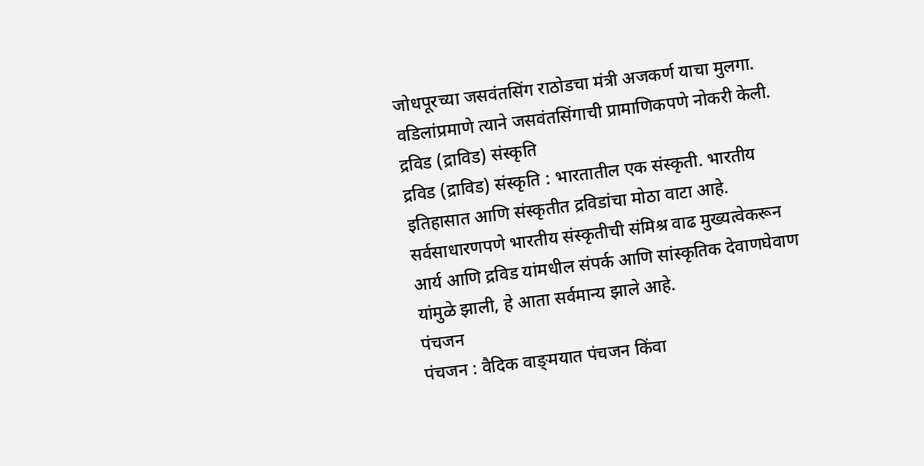जोधपूरच्या जसवंतसिंग राठोडचा मंत्री अजकर्ण याचा मुलगा. वडिलांप्रमाणे त्याने जसवंतसिंगाची प्रामाणिकपणे नोकरी केली.
द्रविड (द्राविड) संस्कृति
द्रविड (द्राविड) संस्कृति : भारतातील एक संस्कृती. भारतीय इतिहासात आणि संस्कृतीत द्रविडांचा मोठा वाटा आहे. सर्वसाधारणपणे भारतीय संस्कृतीची संमिश्र वाढ मुख्यत्वेकरून आर्य आणि द्रविड यांमधील संपर्क आणि सांस्कृतिक देवाणघेवाण यांमुळे झाली, हे आता सर्वमान्य झाले आहे.
पंचजन
पंचजन : वैदिक वाङ्‌मयात पंचजन किंवा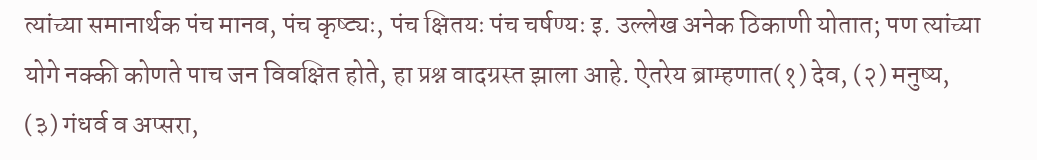त्यांच्या समानार्थक पंच मानव, पंच कृष्ट्यः, पंच क्षितयः पंच चर्षण्यः इ. उल्लेख अनेक ठिकाणी योतात; पण त्यांच्या योगे नक्की कोणते पाच जन विवक्षित होते, हा प्रश्न वादग्रस्त झाला आहे. ऐतरेय ब्राम्हणात(१) देव, (२) मनुष्य, (३) गंधर्व व अप्सरा,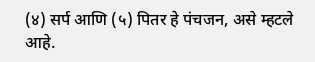(४) सर्प आणि (५) पितर हे पंचजन, असे म्हटले आहे.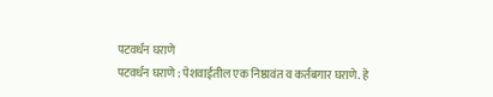पटवर्धन घराणे
पटवर्धन घराणे : पेशवाईतील एक निष्ठावंत व कर्तबगार घराणे. हे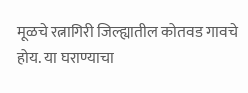मूळचे रत्नागिरी जिल्ह्यातील कोतवड गावचे होय. या घराण्याचा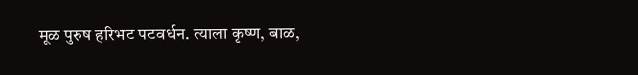मूळ पुरुष हरिभट पटवर्धन. त्याला कृष्ण, बाळ,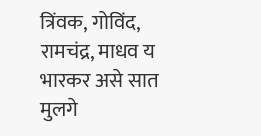त्रिंवक, गोविंद, रामचंद्र, माधव य भारकर असे सात मुलगे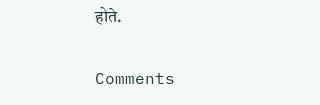होते.

Comments